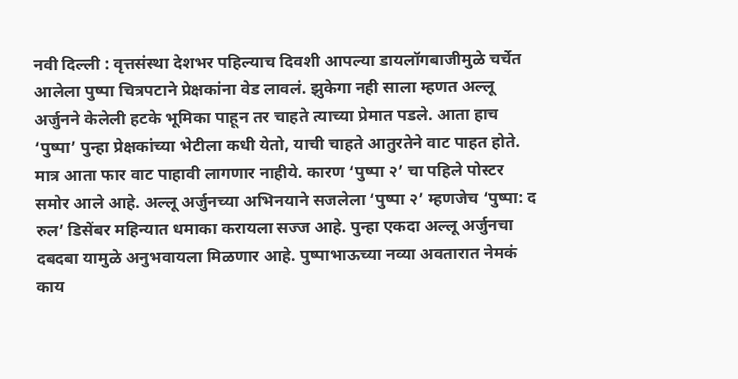नवी दिल्ली : वृत्तसंस्था देशभर पहिल्याच दिवशी आपल्या डायलॉगबाजीमुळे चर्चेत आलेला पुष्पा चित्रपटाने प्रेक्षकांना वेड लावलं. झुकेगा नही साला म्हणत अल्लू अर्जुनने केलेली हटके भूमिका पाहून तर चाहते त्याच्या प्रेमात पडले. आता हाच ‘पुष्पा’ पुन्हा प्रेक्षकांच्या भेटीला कधी येतो, याची चाहते आतुरतेने वाट पाहत होते. मात्र आता फार वाट पाहावी लागणार नाहीये. कारण ‘पुष्पा २’ चा पहिले पोस्टर समोर आले आहे. अल्लू अर्जुनच्या अभिनयाने सजलेला ‘पुष्पा २’ म्हणजेच ‘पुष्पा: द रुल’ डिसेंबर महिन्यात धमाका करायला सज्ज आहे. पुन्हा एकदा अल्लू अर्जुनचा दबदबा यामुळे अनुभवायला मिळणार आहे. पुष्पाभाऊच्या नव्या अवतारात नेमकं काय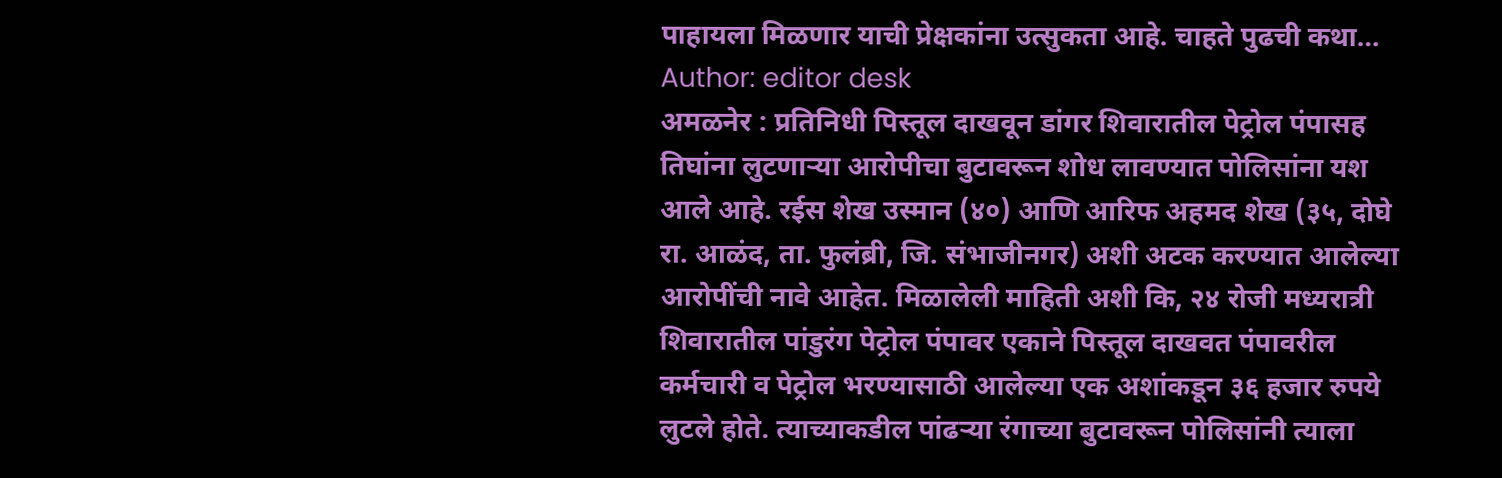पाहायला मिळणार याची प्रेक्षकांना उत्सुकता आहे. चाहते पुढची कथा…
Author: editor desk
अमळनेर : प्रतिनिधी पिस्तूल दाखवून डांगर शिवारातील पेट्रोल पंपासह तिघांना लुटणाऱ्या आरोपीचा बुटावरून शोध लावण्यात पोलिसांना यश आले आहे. रईस शेख उस्मान (४०) आणि आरिफ अहमद शेख (३५, दोघे रा. आळंद, ता. फुलंब्री, जि. संभाजीनगर) अशी अटक करण्यात आलेल्या आरोपींची नावे आहेत. मिळालेली माहिती अशी कि, २४ रोजी मध्यरात्री शिवारातील पांडुरंग पेट्रोल पंपावर एकाने पिस्तूल दाखवत पंपावरील कर्मचारी व पेट्रोल भरण्यासाठी आलेल्या एक अशांकडून ३६ हजार रुपये लुटले होते. त्याच्याकडील पांढऱ्या रंगाच्या बुटावरून पोलिसांनी त्याला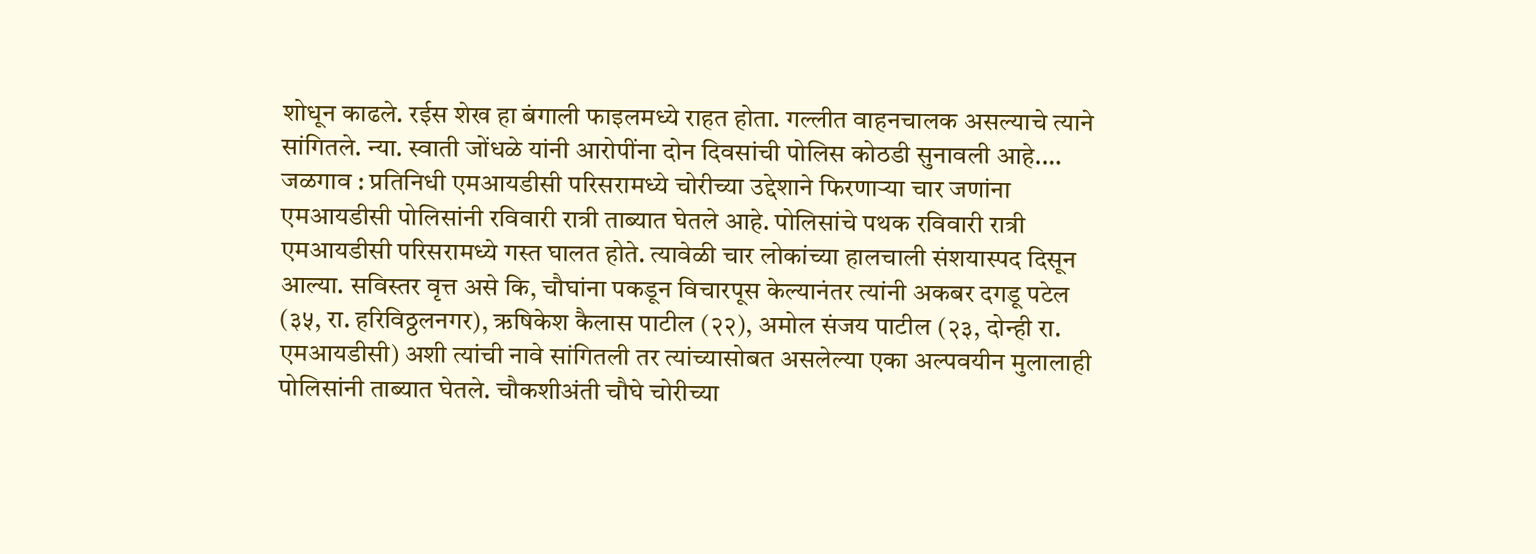शोधून काढले. रईस शेख हा बंगाली फाइलमध्ये राहत होता. गल्लीत वाहनचालक असल्याचे त्याने सांगितले. न्या. स्वाती जोंधळे यांनी आरोपींना दोन दिवसांची पोलिस कोठडी सुनावली आहे.…
जळगाव : प्रतिनिधी एमआयडीसी परिसरामध्ये चोरीच्या उद्देशाने फिरणाऱ्या चार जणांना एमआयडीसी पोलिसांनी रविवारी रात्री ताब्यात घेतले आहे. पोलिसांचे पथक रविवारी रात्री एमआयडीसी परिसरामध्ये गस्त घालत होते. त्यावेळी चार लोकांच्या हालचाली संशयास्पद दिसून आल्या. सविस्तर वृत्त असे कि, चौघांना पकडून विचारपूस केल्यानंतर त्यांनी अकबर दगडू पटेल (३५, रा. हरिविठ्ठलनगर), ऋषिकेश कैलास पाटील (२२), अमोल संजय पाटील (२३, दोन्ही रा. एमआयडीसी) अशी त्यांची नावे सांगितली तर त्यांच्यासोबत असलेल्या एका अल्पवयीन मुलालाही पोलिसांनी ताब्यात घेतले. चौकशीअंती चौघे चोरीच्या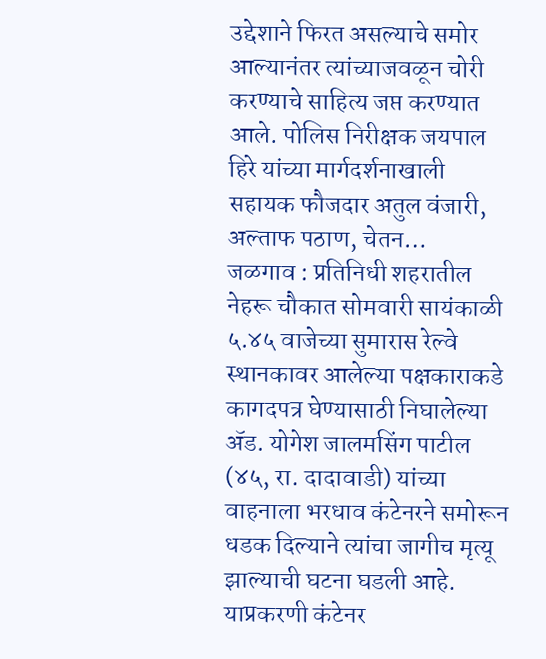उद्देशाने फिरत असल्याचे समोर आल्यानंतर त्यांच्याजवळून चोरी करण्याचे साहित्य जप्त करण्यात आले. पोलिस निरीक्षक जयपाल हिरे यांच्या मार्गदर्शनाखाली सहायक फौजदार अतुल वंजारी, अल्ताफ पठाण, चेतन…
जळगाव : प्रतिनिधी शहरातील नेहरू चौकात सोमवारी सायंकाळी ५.४५ वाजेच्या सुमारास रेल्वे स्थानकावर आलेल्या पक्षकाराकडे कागदपत्र घेण्यासाठी निघालेल्या ॲड. योगेश जालमसिंग पाटील (४५, रा. दादावाडी) यांच्या वाहनाला भरधाव कंटेनरने समोरून धडक दिल्याने त्यांचा जागीच मृत्यू झाल्याची घटना घडली आहे. याप्रकरणी कंटेनर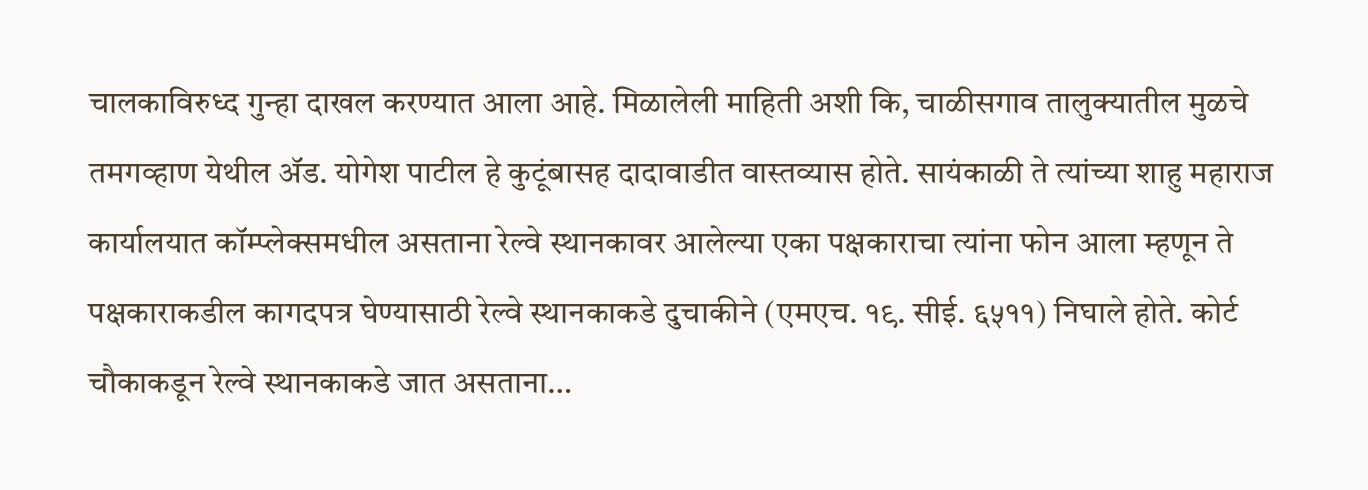चालकाविरुध्द गुन्हा दाखल करण्यात आला आहे. मिळालेली माहिती अशी कि, चाळीसगाव तालुक्यातील मुळचे तमगव्हाण येथील ॲड. योगेश पाटील हे कुटूंबासह दादावाडीत वास्तव्यास होते. सायंकाळी ते त्यांच्या शाहु महाराज कार्यालयात कॉम्प्लेक्समधील असताना रेल्वे स्थानकावर आलेल्या एका पक्षकाराचा त्यांना फोन आला म्हणून ते पक्षकाराकडील कागदपत्र घेण्यासाठी रेल्वे स्थानकाकडे दुचाकीने (एमएच. १९. सीई. ६५११) निघाले होते. कोर्ट चौकाकडून रेल्वे स्थानकाकडे जात असताना…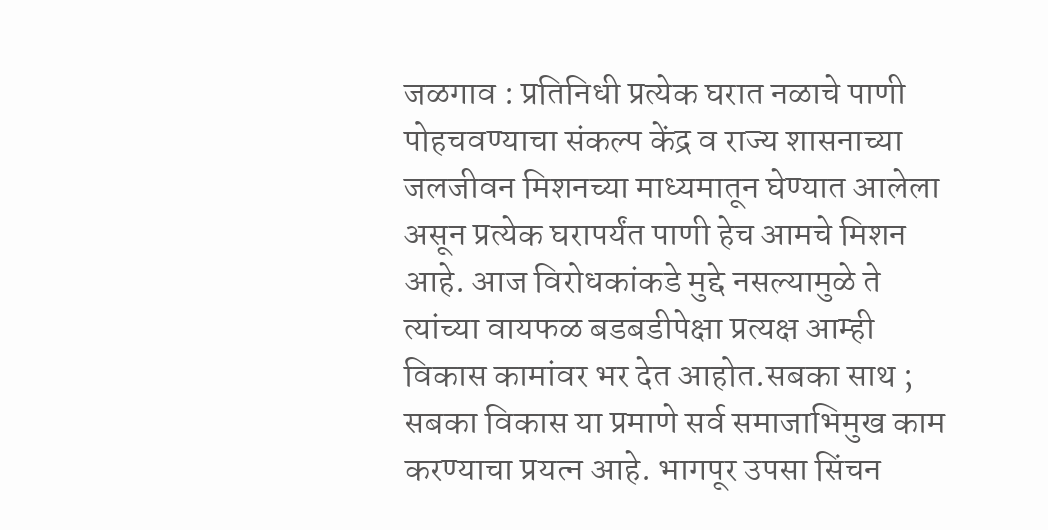जळगाव : प्रतिनिधी प्रत्येक घरात नळाचे पाणी पोहचवण्याचा संकल्प केंद्र व राज्य शासनाच्या जलजीवन मिशनच्या माध्यमातून घेण्यात आलेला असून प्रत्येक घरापर्यंत पाणी हेच आमचे मिशन आहे. आज विरोधकांकडे मुद्दे नसल्यामुळे ते त्यांच्या वायफळ बडबडीपेक्षा प्रत्यक्ष आम्ही विकास कामांवर भर देत आहोत.सबका साथ ; सबका विकास या प्रमाणे सर्व समाजाभिमुख काम करण्याचा प्रयत्न आहे. भागपूर उपसा सिंचन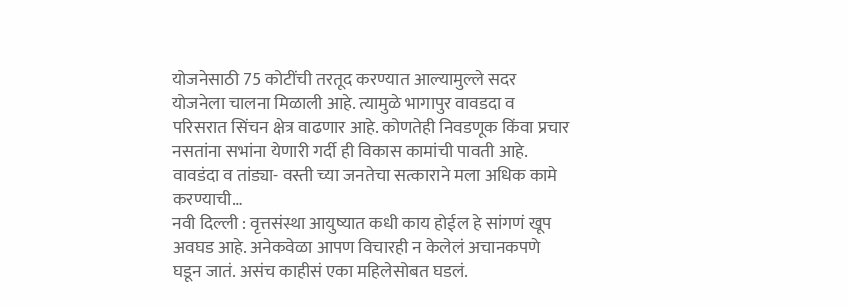योजनेसाठी 75 कोटींची तरतूद करण्यात आल्यामुल्ले सदर योजनेला चालना मिळाली आहे. त्यामुळे भागापुर वावडदा व परिसरात सिंचन क्षेत्र वाढणार आहे. कोणतेही निवडणूक किंवा प्रचार नसतांना सभांना येणारी गर्दी ही विकास कामांची पावती आहे. वावडंदा व तांड्या- वस्ती च्या जनतेचा सत्काराने मला अधिक कामे करण्याची…
नवी दिल्ली : वृत्तसंस्था आयुष्यात कधी काय होईल हे सांगणं खूप अवघड आहे. अनेकवेळा आपण विचारही न केलेलं अचानकपणे घडून जातं. असंच काहीसं एका महिलेसोबत घडलं.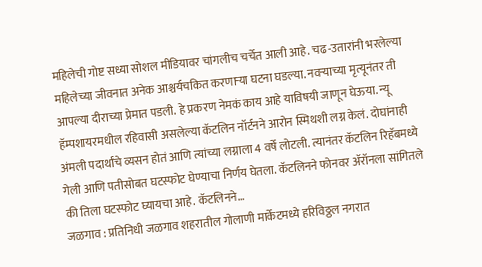महिलेची गोष्ट सध्या सोशल मीडियावर चांगलीच चर्चेत आली आहे. चढ-उतारांनी भरलेल्या महिलेच्या जीवनात अनेक आश्चर्यचकित करणाऱ्या घटना घडल्या. नवऱ्याच्या मृत्यूनंतर ती आपल्या दीराच्या प्रेमात पडली. हे प्रकरण नेमकं काय आहे याविषयी जाणून घेऊया. न्यू हॅम्पशायरमधील रहिवासी असलेल्या कॅटलिन नॉर्टनने आरोन स्मिथशी लग्न केलं. दोघांनाही अंमली पदार्थांचे व्यसन होतं आणि त्यांच्या लग्नाला 4 वर्षे लोटली. त्यानंतर कॅटलिन रिहॅबमध्ये गेली आणि पतीसोबत घटस्फोट घेण्याचा निर्णय घेतला. कॅटलिनने फोनवर ॲरॉनला सांगितले की तिला घटस्फोट घ्यायचा आहे. कॅटलिनने…
जळगाव : प्रतिनिधी जळगाव शहरातील गोलाणी मार्केटमध्ये हरिविठ्ठल नगरात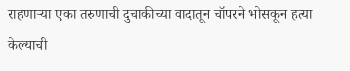राहणाऱ्या एका तरुणाची दुचाकीच्या वादातून चॉपरने भोसकून हत्या केल्याची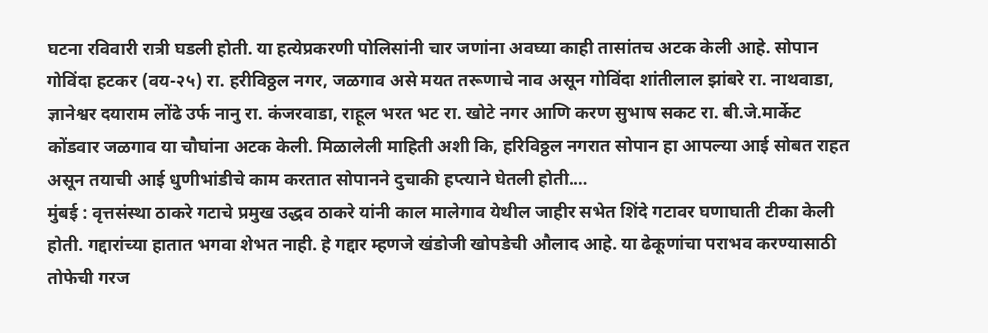घटना रविवारी रात्री घडली होती. या हत्येप्रकरणी पोलिसांनी चार जणांना अवघ्या काही तासांतच अटक केली आहे. सोपान गोविंदा हटकर (वय-२५) रा. हरीविठ्ठल नगर, जळगाव असे मयत तरूणाचे नाव असून गोविंदा शांतीलाल झांबरे रा. नाथवाडा, ज्ञानेश्वर दयाराम लोंढे उर्फ नानु रा. कंजरवाडा, राहूल भरत भट रा. खोटे नगर आणि करण सुभाष सकट रा. बी.जे.मार्केट कोंडवार जळगाव या चौघांना अटक केली. मिळालेली माहिती अशी कि, हरिविठ्ठल नगरात सोपान हा आपल्या आई सोबत राहत असून तयाची आई धुणीभांडीचे काम करतात सोपानने दुचाकी हप्त्याने घेतली होती.…
मुंबई : वृत्तसंस्था ठाकरे गटाचे प्रमुख उद्धव ठाकरे यांनी काल मालेगाव येथील जाहीर सभेत शिंदे गटावर घणाघाती टीका केली होती. गद्दारांच्या हातात भगवा शेभत नाही. हे गद्दार म्हणजे खंडोजी खोपडेची औलाद आहे. या ढेकूणांचा पराभव करण्यासाठी तोफेची गरज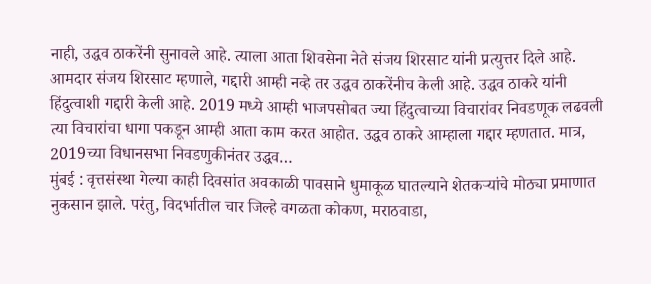नाही, उद्धव ठाकरेंनी सुनावले आहे. त्याला आता शिवसेना नेते संजय शिरसाट यांनी प्रत्युत्तर दिले आहे. आमदार संजय शिरसाट म्हणाले, गद्दारी आम्ही नव्हे तर उद्धव ठाकरेंनीच केली आहे. उद्धव ठाकरे यांनी हिंदुत्वाशी गद्दारी केली आहे. 2019 मध्ये आम्ही भाजपसोबत ज्या हिंदुत्वाच्या विचारांवर निवडणूक लढवली त्या विचारांचा धागा पकडून आम्ही आता काम करत आहोत. उद्धव ठाकरे आम्हाला गद्दार म्हणतात. मात्र, 2019च्या विधानसभा निवडणुकीनंतर उद्धव…
मुंबई : वृत्तसंस्था गेल्या काही दिवसांत अवकाळी पावसाने धुमाकूळ घातल्याने शेतकऱ्यांचे मोठ्या प्रमाणात नुकसान झाले. परंतु, विदर्भातील चार जिल्हे वगळता कोकण, मराठवाडा,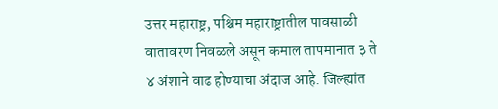उत्तर महाराष्ट्र, पश्चिम महाराष्ट्रातील पावसाळी वातावरण निवळले असून कमाल तापमानात ३ ते ४ अंशाने वाढ होण्याचा अंदाज आहे. जिल्ह्यांत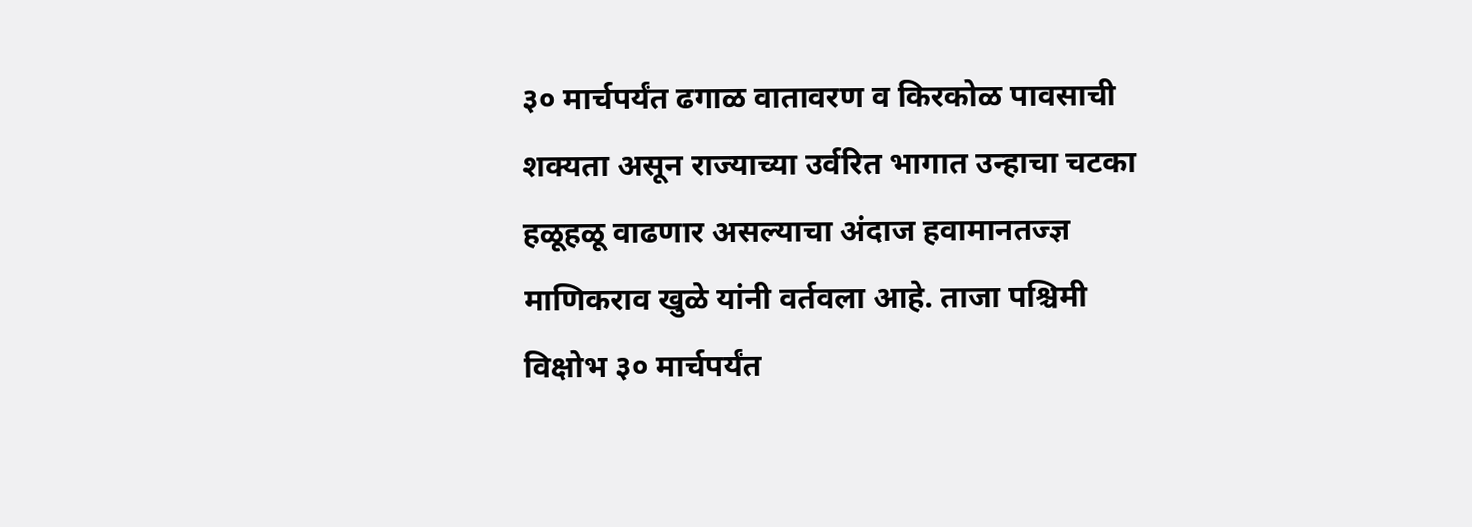३० मार्चपर्यंत ढगाळ वातावरण व किरकोळ पावसाची शक्यता असून राज्याच्या उर्वरित भागात उन्हाचा चटका हळूहळू वाढणार असल्याचा अंदाज हवामानतज्ज्ञ माणिकराव खुळे यांनी वर्तवला आहे. ताजा पश्चिमी विक्षोभ ३० मार्चपर्यंत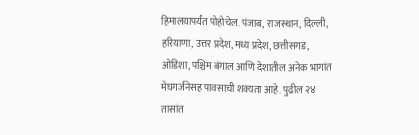हिमालयापर्यंत पोहोचेल. पंजाब, राजस्थान, दिल्ली, हरियाणा, उत्तर प्रदेश, मध्य प्रदेश, छत्तीसगड, ओडिशा, पश्चिम बंगाल आणि देशातील अनेक भागांत मेघगर्जनेसह पावसाची शक्यता आहे. पुढील २४ तासांत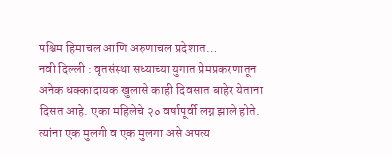पश्चिम हिमाचल आणि अरुणाचल प्रदेशात…
नवी दिल्ली : वृतसंस्था सध्याच्या युगात प्रेमप्रकरणातून अनेक धक्कादायक खुलासे काही दिवसात बाहेर येताना दिसत आहे. एका महिलेचे २० वर्षापूर्वी लग्न झाले होते. त्यांना एक मुलगी व एक मुलगा असे अपत्य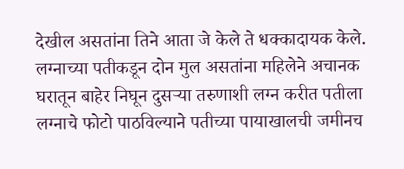देखील असतांना तिने आता जे केले ते धक्कादायक केले. लग्नाच्या पतीकडून दोन मुल असतांना महिलेने अचानक घरातून बाहेर निघून दुसऱ्या तरुणाशी लग्न करीत पतीला लग्नाचे फोटो पाठविल्याने पतीच्या पायाखालची जमीनच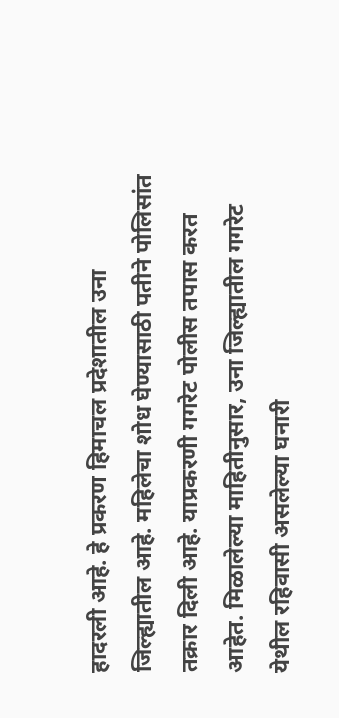हादरली आहे. हे प्रकरण हिमाचल प्रदेशातील उना जिल्ह्यातील आहे. महिलेचा शोध घेण्यासाठी पतीने पोलिसांत तक्रार दिली आहे. याप्रकरणी गगरेट पोलीस तपास करत आहेत. मिळालेल्या माहितीनुसार, उना जिल्ह्यातील गगरेट येथील रहिवासी असलेल्या घनारी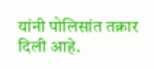यांनी पोलिसांत तक्रार दिली आहे.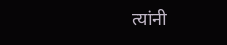त्यांनी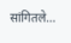सांगितले…